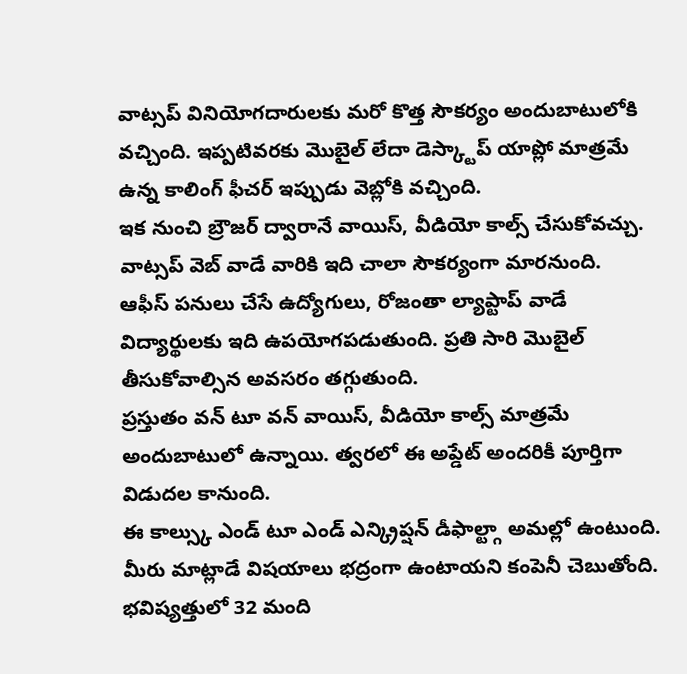వాట్సప్ వినియోగదారులకు మరో కొత్త సౌకర్యం అందుబాటులోకి వచ్చింది. ఇప్పటివరకు మొబైల్ లేదా డెస్క్టాప్ యాప్లో మాత్రమే ఉన్న కాలింగ్ ఫీచర్ ఇప్పుడు వెబ్లోకి వచ్చింది.
ఇక నుంచి బ్రౌజర్ ద్వారానే వాయిస్, వీడియో కాల్స్ చేసుకోవచ్చు. వాట్సప్ వెబ్ వాడే వారికి ఇది చాలా సౌకర్యంగా మారనుంది.
ఆఫీస్ పనులు చేసే ఉద్యోగులు, రోజంతా ల్యాప్టాప్ వాడే విద్యార్థులకు ఇది ఉపయోగపడుతుంది. ప్రతి సారి మొబైల్ తీసుకోవాల్సిన అవసరం తగ్గుతుంది.
ప్రస్తుతం వన్ టూ వన్ వాయిస్, వీడియో కాల్స్ మాత్రమే అందుబాటులో ఉన్నాయి. త్వరలో ఈ అప్డేట్ అందరికీ పూర్తిగా విడుదల కానుంది.
ఈ కాల్స్కు ఎండ్ టూ ఎండ్ ఎన్క్రిప్షన్ డీఫాల్ట్గా అమల్లో ఉంటుంది. మీరు మాట్లాడే విషయాలు భద్రంగా ఉంటాయని కంపెనీ చెబుతోంది.
భవిష్యత్తులో 32 మంది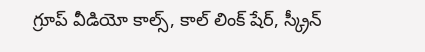గ్రూప్ వీడియో కాల్స్, కాల్ లింక్ షేర్, స్క్రీన్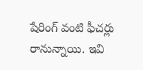షేరింగ్ వంటి ఫీచర్లు రానున్నాయి. ఇవి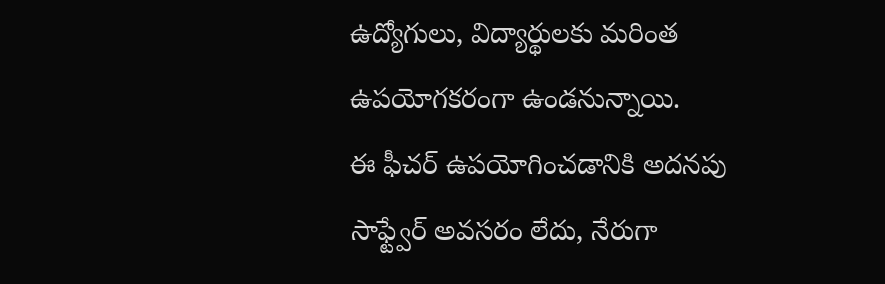ఉద్యోగులు, విద్యార్థులకు మరింత ఉపయోగకరంగా ఉండనున్నాయి.
ఈ ఫీచర్ ఉపయోగించడానికి అదనపు సాఫ్ట్వేర్ అవసరం లేదు, నేరుగా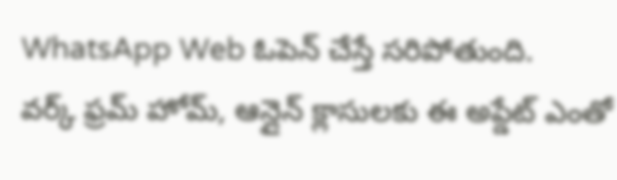WhatsApp Web ఓపెన్ చేస్తే సరిపోతుంది.
వర్క్ ఫ్రమ్ హోమ్, ఆన్లైన్ క్లాసులకు ఈ అప్డేట్ ఎంతో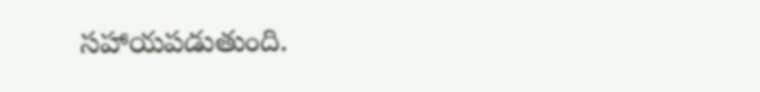సహాయపడుతుంది.